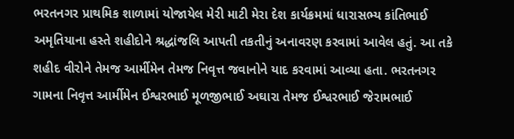ભરતનગર પ્રાથમિક શાળામાં યોજાયેલ મેરી માટી મેરા દેશ કાર્યક્રમમાં ધારાસભ્ય કાંતિભાઈ અમૃતિયાના હસ્તે શહીદોને શ્રદ્ધાંજલિ આપતી તકતીનું અનાવરણ કરવામાં આવેલ હતું. આ તકે શહીદ વીરોને તેમજ આર્મીમેન તેમજ નિવૃત્ત જવાનોને યાદ કરવામાં આવ્યા હતા. ભરતનગર ગામના નિવૃત્ત આર્મીમેન ઈશ્વરભાઈ મૂળજીભાઈ અઘારા તેમજ ઈશ્વરભાઈ જેરામભાઈ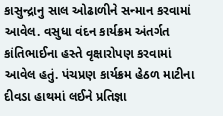કાસુન્દ્રાનુ સાલ ઓઢાળીને સન્માન કરવામાં આવેલ. વસુધા વંદન કાર્યક્રમ અંતર્ગત કાંતિભાઈના હસ્તે વૃક્ષારોપણ કરવામાં આવેલ હતું. પંચપ્રણ કાર્યક્રમ હેઠળ માટીના દીવડા હાથમાં લઈને પ્રતિજ્ઞા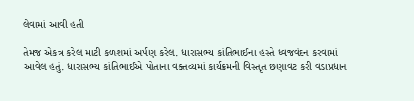લેવામાં આવી હતી

તેમજ એકત્ર કરેલ માટી કળશમાં અર્પણ કરેલ. ધારાસભ્ય કાંતિભાઈના હસ્તે ધ્વજવંદન કરવામાં આવેલ હતું. ધારાસભ્ય કાંતિભાઈએ પોતાના વક્તવ્યમાં કાર્યક્રમની વિસ્તૃત છણાવટ કરી વડાપ્રધાન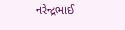નરેન્દ્રભાઈ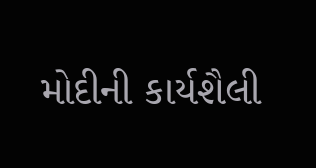મોદીની કાર્યશૈલી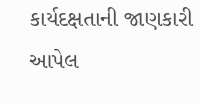કાર્યદક્ષતાની જાણકારી આપેલ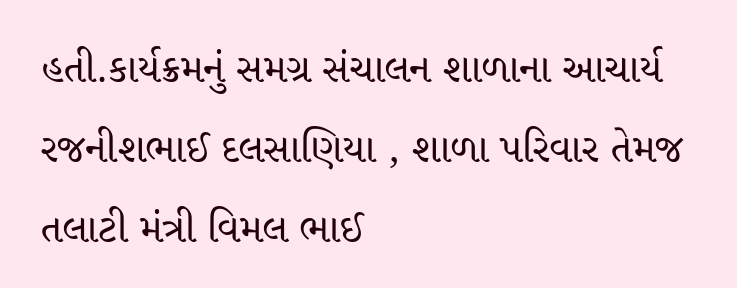હતી.કાર્યક્રમનું સમગ્ર સંચાલન શાળાના આચાર્ય રજનીશભાઈ દલસાણિયા , શાળા પરિવાર તેમજ તલાટી મંત્રી વિમલ ભાઈ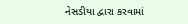નેસડીયા દ્વારા કરવામાં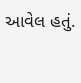આવેલ હતું.